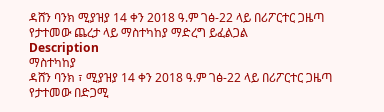ዳሸን ባንክ ሚያዝያ 14 ቀን 2018 ዓ.ም ገፅ-22 ላይ በሪፖርተር ጋዜጣ የታተመው ጨረታ ላይ ማስተካከያ ማድረግ ይፈልጋል
Description
ማስተካከያ
ዳሸን ባንክ ፣ ሚያዝያ 14 ቀን 2018 ዓ.ም ገፅ-22 ላይ በሪፖርተር ጋዜጣ የታተመው በድጋሚ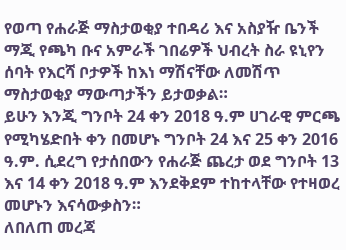የወጣ የሐራጅ ማስታወቂያ ተበዳሪ እና አስያዥ ቤንች ማጂ የጫካ ቡና አምራች ገበሬዎች ህብረት ስራ ዩኒየን ሰባት የእርሻ ቦታዎች ከእነ ማሽናቸው ለመሽጥ ማስታወቂያ ማውጣታችን ይታወቃል።
ይሁን እንጂ ግንቦት 24 ቀን 2018 ዓ.ም ሀገራዊ ምርጫ የሚካሄድበት ቀን በመሆኑ ግንቦት 24 እና 25 ቀን 2016 ዓ.ም. ሲደረግ የታሰበውን የሐራጅ ጨረታ ወደ ግንቦት 13 እና 14 ቀን 2018 ዓ.ም እንደቅደም ተከተላቸው የተዛወረ መሆኑን እናሳውቃስን።
ለበለጠ መረጃ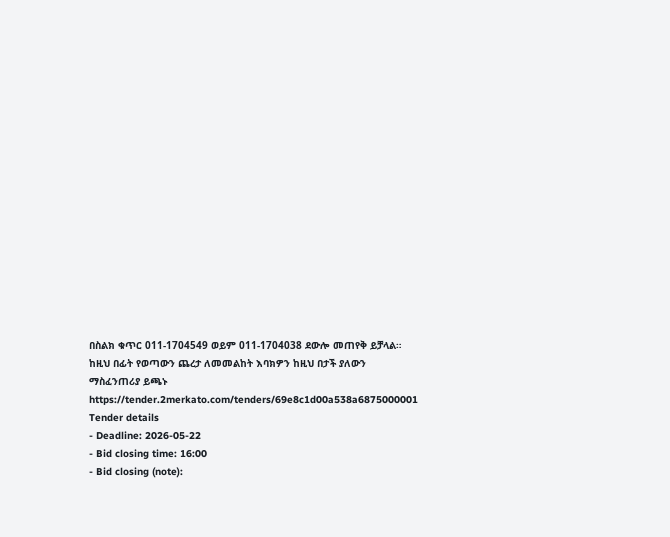በስልክ ቁጥር 011-1704549 ወይም 011-1704038 ደውሎ መጠየቅ ይቻላል።
ከዚህ በፊት የወጣውን ጨረታ ለመመልከት እባክዎን ከዚህ በታች ያለውን ማስፈንጠሪያ ይጫኑ
https://tender.2merkato.com/tenders/69e8c1d00a538a6875000001
Tender details
- Deadline: 2026-05-22
- Bid closing time: 16:00
- Bid closing (note):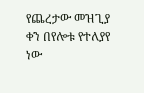የጨረታው መዝጊያ ቀን በየሎቱ የተለያየ ነው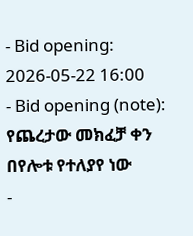- Bid opening: 2026-05-22 16:00
- Bid opening (note): የጨረታው መክፈቻ ቀን በየሎቱ የተለያየ ነው
-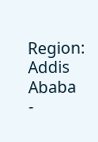Region: Addis Ababa
-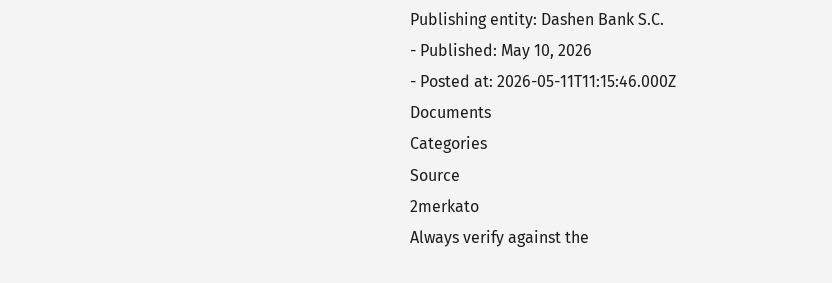Publishing entity: Dashen Bank S.C.
- Published: May 10, 2026
- Posted at: 2026-05-11T11:15:46.000Z
Documents
Categories
Source
2merkato
Always verify against the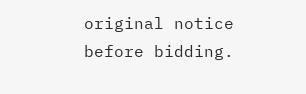original notice before bidding.